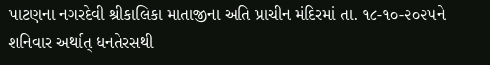પાટણના નગરદેવી શ્રીકાલિકા માતાજીના અતિ પ્રાચીન મંદિરમાં તા. ૧૮-૧૦-૨૦૨૫ને શનિવાર અર્થાત્ ધનતેરસથી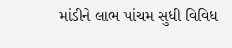માંડીને લાભ પાંચમ સુધી વિવિધ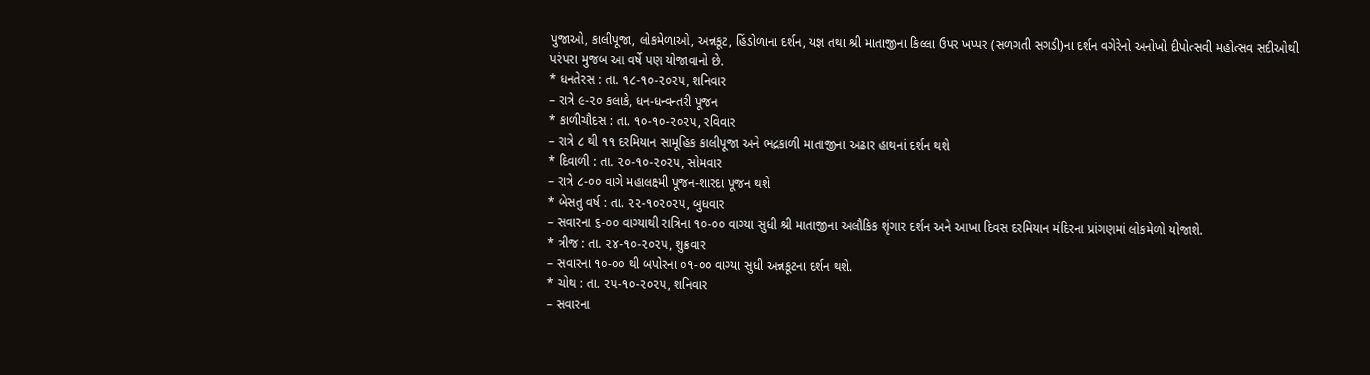પુજાઓ, કાલીપૂજા, લોકમેળાઓ, અન્નકૂટ, હિંડોળાના દર્શન, યજ્ઞ તથા શ્રી માતાજીના કિલ્લા ઉપર ખપ્પર (સળગતી સગડી)ના દર્શન વગેરેનો અનોખો દીપોત્સવી મહોત્સવ સદીઓથી પરંપરા મુજબ આ વર્ષે પણ યોજાવાનો છે.
* ધનતેરસ : તા. ૧૮-૧૦-૨૦૨૫, શનિવાર
– રાત્રે ૯-૨૦ કલાકે, ધન-ધન્વન્તરી પૂજન
* કાળીચૌદસ : તા. ૧૦-૧૦-૨૦૨૫, રવિવાર
– રાત્રે ૮ થી ૧૧ દરમિયાન સામૂહિક કાલીપૂજા અને ભદ્રકાળી માતાજીના અઢાર હાથનાં દર્શન થશે
* દિવાળી : તા. ૨૦-૧૦-૨૦૨૫, સોમવાર
– રાત્રે ૮-૦૦ વાગે મહાલક્ષ્મી પૂજન-શારદા પૂજન થશે
* બેસતુ વર્ષ : તા. ૨૨-૧૦૨૦૨૫, બુધવાર
– સવારના ૬-૦૦ વાગ્યાથી રાત્રિના ૧૦-૦૦ વાગ્યા સુધી શ્રી માતાજીના અલૌકિક શૃંગાર દર્શન અને આખા દિવસ દરમિયાન મંદિરના પ્રાંગણમાં લોકમેળો યોજાશે.
* ત્રીજ : તા. ૨૪-૧૦-૨૦૨૫, શુક્રવાર
– સવારના ૧૦-૦૦ થી બપોરના ૦૧-૦૦ વાગ્યા સુધી અન્નકૂટના દર્શન થશે.
* ચોથ : તા. ૨૫-૧૦-૨૦૨૫, શનિવાર
– સવારના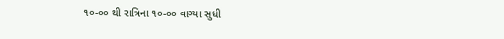૧૦-૦૦ થી રાત્રિના ૧૦-૦૦ વાગ્યા સુધી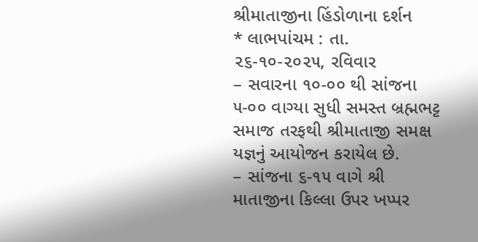શ્રીમાતાજીના હિંડોળાના દર્શન
* લાભપાંચમ : તા. ૨૬-૧૦-૨૦૨૫, રવિવાર
– સવારના ૧૦-૦૦ થી સાંજના ૫-૦૦ વાગ્યા સુધી સમસ્ત બ્રહ્મભટ્ટ સમાજ તરફથી શ્રીમાતાજી સમક્ષ યજ્ઞનું આયોજન કરાયેલ છે.
– સાંજના ૬-૧૫ વાગે શ્રી માતાજીના કિલ્લા ઉપર ખપ્પર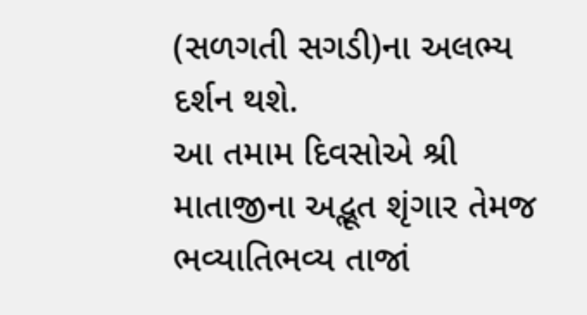(સળગતી સગડી)ના અલભ્ય દર્શન થશે.
આ તમામ દિવસોએ શ્રી માતાજીના અદ્ભૂત શૃંગાર તેમજ ભવ્યાતિભવ્ય તાજાં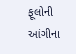ફૂલોની આંગીના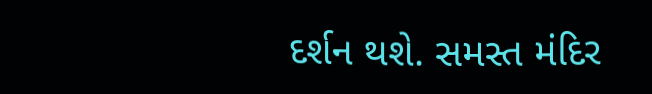દર્શન થશે. સમસ્ત મંદિર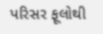પરિસર ફૂલોથી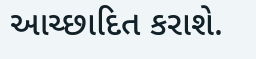આચ્છાદિત કરાશે.